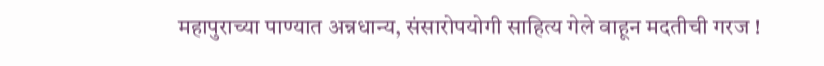महापुराच्या पाण्यात अन्नधान्य, संसारोपयोगी साहित्य गेले वाहून मदतीची गरज !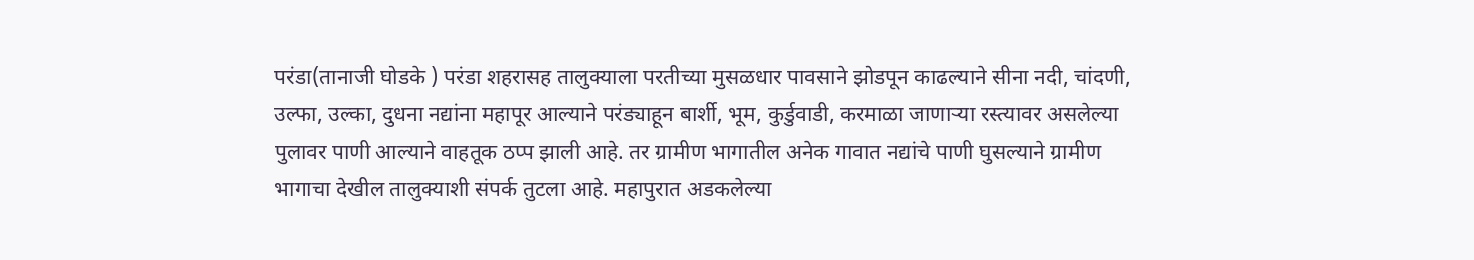परंडा(तानाजी घोडके ) परंडा शहरासह तालुक्याला परतीच्या मुसळधार पावसाने झोडपून काढल्याने सीना नदी, चांदणी, उल्फा, उल्का, दुधना नद्यांना महापूर आल्याने परंड्याहून बार्शी, भूम, कुर्डुवाडी, करमाळा जाणाऱ्या रस्त्यावर असलेल्या पुलावर पाणी आल्याने वाहतूक ठप्प झाली आहे. तर ग्रामीण भागातील अनेक गावात नद्यांचे पाणी घुसल्याने ग्रामीण भागाचा देखील तालुक्याशी संपर्क तुटला आहे. महापुरात अडकलेल्या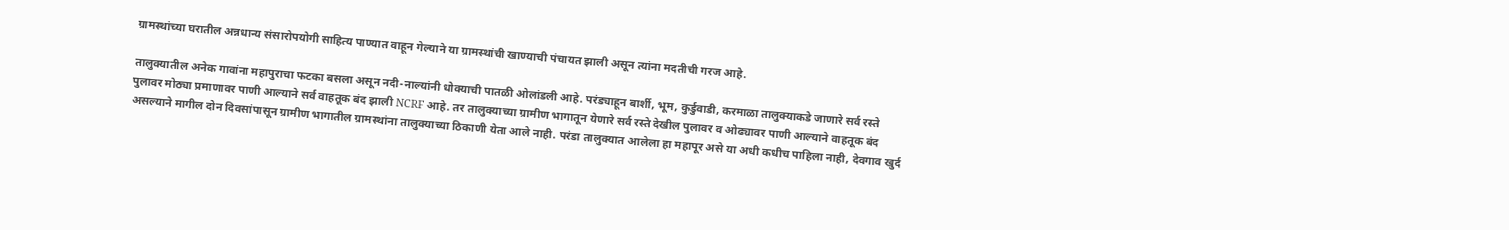ग्रामस्थांच्या घरातील अन्नधान्य संसारोपयोगी साहित्य पाण्यात वाहून गेल्याने या ग्रामस्थांची खाण्याची पंचायत झाली असून त्यांना मदतीची गरज आहे.

तालुक्यातील अनेक गावांना महापुराचा फटका बसला असून नदी-नाल्यांनी धोक्याची पातळी ओलांडली आहे. परंड्याहून बार्शी, भूम, कुर्डुवाडी, करमाळा तालुक्याकडे जाणारे सर्व रस्ते पुलावर मोठ्या प्रमाणावर पाणी आल्याने सर्व वाहतूक बंद झाली NCRF आहे. तर तालुक्याच्या ग्रामीण भागातून येणारे सर्व रस्ते देखील पुलावर व ओढ्यावर पाणी आल्याने वाहतूक बंद असल्याने मागील दोन दिवसांपासून ग्रामीण भागातील ग्रामस्थांना तालुक्याच्या ठिकाणी येता आले नाही. परंडा तालुक्यात आलेला हा महापूर असे या अधी कधीच पाहिला नाही, देवगाव खुर्द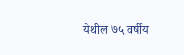येथील ७५ वर्षीय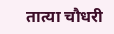तात्या चौधरी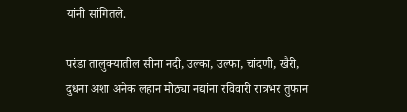यांनी सांगितले.

परंडा तालुक्यातील सीना नदी, उल्का, उल्फा, चांदणी, खैरी, दुधना अशा अनेक लहान मोठ्या नद्यांना रविवारी रात्रभर तुफान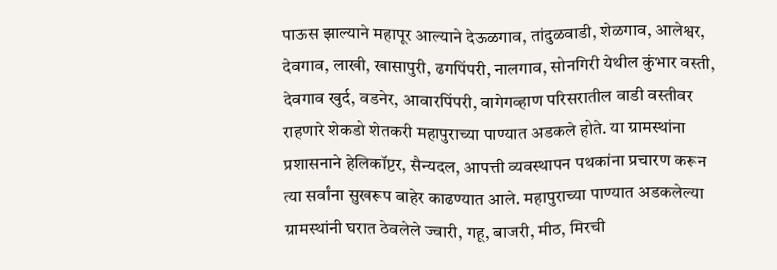पाऊस झाल्याने महापूर आल्याने देऊळगाव, तांदुळवाडी, शेळगाव, आलेश्वर, देवगाव, लाखी, खासापुरी, ढगपिंपरी, नालगाव, सोनगिरी येथील कुंभार वस्ती, देवगाव खुर्द, वडनेर, आवारपिंपरी, वागेगव्हाण परिसरातील वाडी वस्तीवर राहणारे शेकडो शेतकरी महापुराच्या पाण्यात अडकले होते. या ग्रामस्थांना प्रशासनाने हेलिकॉप्टर, सैन्यदल, आपत्ती व्यवस्थापन पथकांना प्रचारण करून त्या सर्वांना सुखरूप बाहेर काढण्यात आले. महापुराच्या पाण्यात अडकलेल्या ग्रामस्थांनी घरात ठेवलेले ज्वारी, गहू, बाजरी, मीठ, मिरची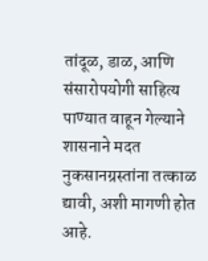तांदूळ, डाळ, आणि संसारोपयोगी साहित्य पाण्यात वाहून गेल्याने शासनाने मदत नुकसानग्रस्तांना तत्काळ द्यावी, अशी मागणी होत आहे.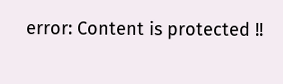error: Content is protected !!